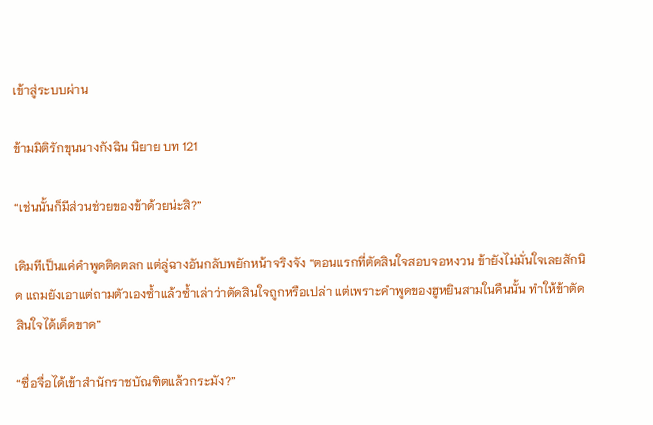เข้าสู่ระบบผ่าน

ข้ามมิติรักขุนนางกังฉิน นิยาย บท 121

“เช่นนั้นก็มีส่วนช่วยของข้าด้วยน่ะสิ?”

เดิมทีเป็นแค่คำพูดติดตลก แต่ลู่ฉางอันกลับพยักหน้าจริงจัง “ตอนแรกที่ตัดสินใจสอบจอหงวน ข้ายังไม่มั่นใจเลยสักนิด แถมยังเอาแต่ถามตัวเองซ้ำแล้วซ้ำเล่าว่าตัดสินใจถูกหรือเปล่า แต่เพราะคำพูดของฮูหยินสามในคืนนั้น ทำให้ข้าตัดสินใจได้เด็ดขาด”

“ซื่อจื่อได้เข้าสำนักราชบัณฑิตแล้วกระมัง?”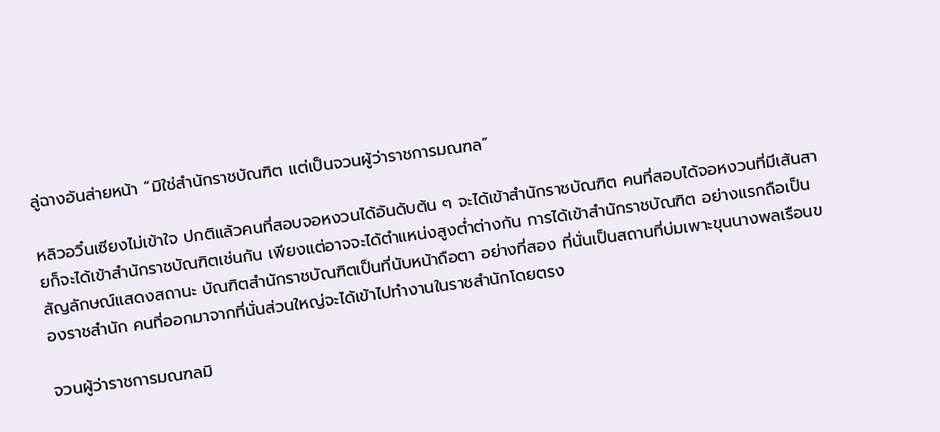ลู่ฉางอันส่ายหน้า “มิใช่สำนักราชบัณฑิต แต่เป็นจวนผู้ว่าราชการมณฑล”

หลิวอวิ๋นเซียงไม่เข้าใจ ปกติแล้วคนที่สอบจอหงวนได้อันดับต้น ๆ จะได้เข้าสำนักราชบัณฑิต คนที่สอบได้จอหงวนที่มีเส้นสายก็จะได้เข้าสำนักราชบัณฑิตเช่นกัน เพียงแต่อาจจะได้ตำแหน่งสูงต่ำต่างกัน การได้เข้าสำนักราชบัณฑิต อย่างแรกถือเป็นสัญลักษณ์แสดงสถานะ บัณฑิตสำนักราชบัณฑิตเป็นที่นับหน้าถือตา อย่างที่สอง ที่นั่นเป็นสถานที่บ่มเพาะขุนนางพลเรือนของราชสำนัก คนที่ออกมาจากที่นั่นส่วนใหญ่จะได้เข้าไปทำงานในราชสำนักโดยตรง

จวนผู้ว่าราชการมณฑลมิ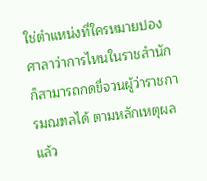ใช่ตำแหน่งที่ใครหมายปอง ศาลาว่าการไหนในราชสำนักก็สามารถกดขี่จวนผู้ว่าราชการมณฑลได้ ตามหลักเหตุผลแล้ว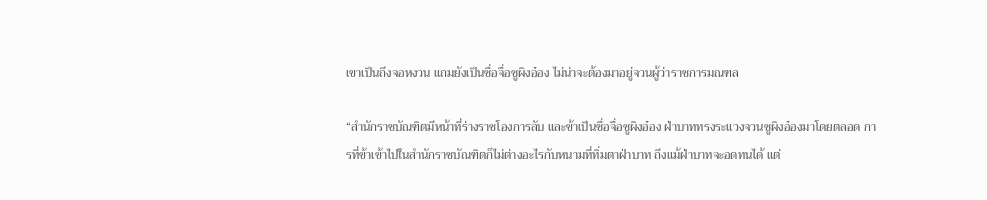เขาเป็นถึงจอหงวน แถมยังเป็นซื่อจื่อซูผิงอ๋อง ไม่น่าจะต้องมาอยู่จวนผู้ว่าราชการมณฑล

“สำนักราชบัณฑิตมีหน้าที่ร่างราชโองการลับ และข้าเป็นซื่อจื่อซูผิงอ๋อง ฝ่าบาททรงระแวงจวนซูผิงอ๋องมาโดยตลอด การที่ข้าเข้าไปในสำนักราชบัณฑิตก็ไม่ต่างอะไรกับหนามที่ทิ่มตาฝ่าบาท ถึงแม้ฝ่าบาทจะอดทนได้ แต่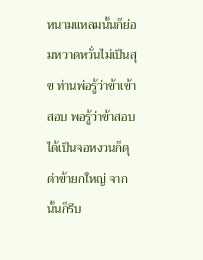หนามแหลมนั้นก็ย่อมหวาดหวั่นไม่เป็นสุข ท่านพ่อรู้ว่าข้าเข้าสอบ พอรู้ว่าข้าสอบได้เป็นจอหงวนก็ดุด่าข้ายกใหญ่ จากนั้นก็รีบ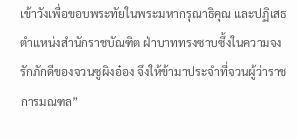เข้าวังเพื่อขอบพระทัยในพระมหากรุณาธิคุณ และปฏิเสธตำแหน่งสำนักราชบัณฑิต ฝ่าบาททรงซาบซึ้งในความจงรักภักดีของจวนซูผิงอ๋อง จึงให้ข้ามาประจำที่จวนผู้ว่าราชการมณฑล”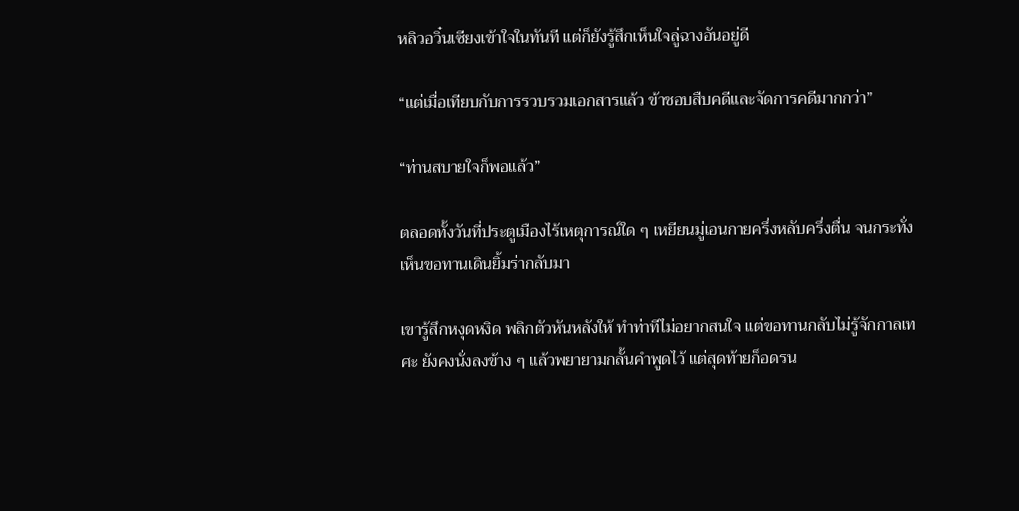หลิวอวิ๋นเซียงเข้าใจในทันที แต่ก็ยังรู้สึกเห็นใจลู่ฉางอันอยู่ดี

“แต่เมื่อเทียบกับการรวบรวมเอกสารแล้ว ข้าชอบสืบคดีและจัดการคดีมากกว่า”

“ท่านสบายใจก็พอแล้ว”

ตลอดทั้งวันที่ประตูเมืองไร้เหตุการณ์ใด ๆ เหยียนมู่เอนกายครึ่งหลับครึ่งตื่น จนกระทั่งเห็นขอทานเดินยิ้มร่ากลับมา

เขารู้สึกหงุดหงิด พลิกตัวหันหลังให้ ทำท่าทีไม่อยากสนใจ แต่ขอทานกลับไม่รู้จักกาลเทศะ ยังคงนั่งลงข้าง ๆ แล้วพยายามกลั้นคำพูดไว้ แต่สุดท้ายก็อดรน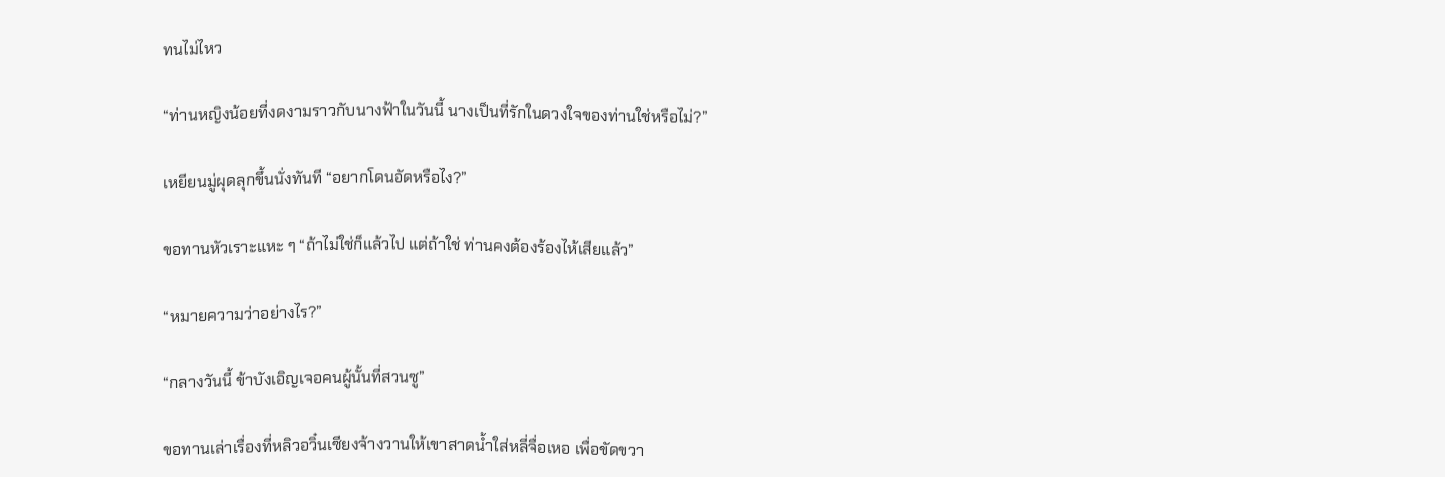ทนไม่ไหว

“ท่านหญิงน้อยที่งดงามราวกับนางฟ้าในวันนี้ นางเป็นที่รักในดวงใจของท่านใช่หรือไม่?”

เหยียนมู่ผุดลุกขึ้นนั่งทันที “อยากโดนอัดหรือไง?”

ขอทานหัวเราะแหะ ๆ “ถ้าไม่ใช่ก็แล้วไป แต่ถ้าใช่ ท่านคงต้องร้องไห้เสียแล้ว”

“หมายความว่าอย่างไร?”

“กลางวันนี้ ข้าบังเอิญเจอคนผู้นั้นที่สวนซู”

ขอทานเล่าเรื่องที่หลิวอวิ๋นเซียงจ้างวานให้เขาสาดน้ำใส่หลี่จื่อเหอ เพื่อขัดขวา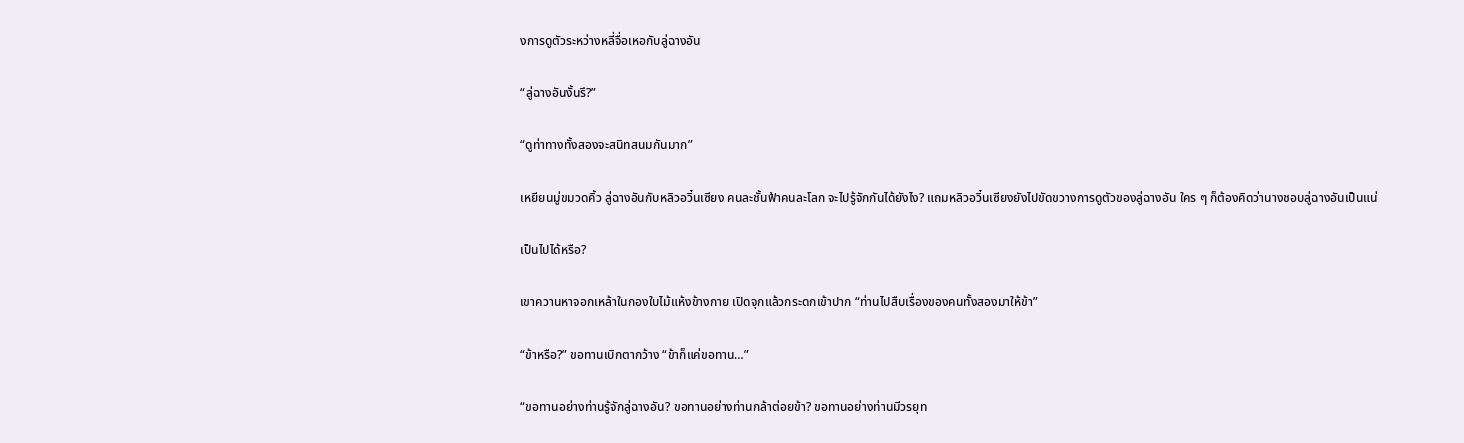งการดูตัวระหว่างหลี่จื่อเหอกับลู่ฉางอัน

“ลู่ฉางอันงั้นรึ?”

“ดูท่าทางทั้งสองจะสนิทสนมกันมาก”

เหยียนมู่ขมวดคิ้ว ลู่ฉางอันกับหลิวอวิ๋นเซียง คนละชั้นฟ้าคนละโลก จะไปรู้จักกันได้ยังไง? แถมหลิวอวิ๋นเซียงยังไปขัดขวางการดูตัวของลู่ฉางอัน ใคร ๆ ก็ต้องคิดว่านางชอบลู่ฉางอันเป็นแน่

เป็นไปได้หรือ?

เขาควานหาจอกเหล้าในกองใบไม้แห้งข้างกาย เปิดจุกแล้วกระดกเข้าปาก “ท่านไปสืบเรื่องของคนทั้งสองมาให้ข้า”

“ข้าหรือ?” ขอทานเบิกตากว้าง “ข้าก็แค่ขอทาน…”

“ขอทานอย่างท่านรู้จักลู่ฉางอัน? ขอทานอย่างท่านกล้าต่อยข้า? ขอทานอย่างท่านมีวรยุท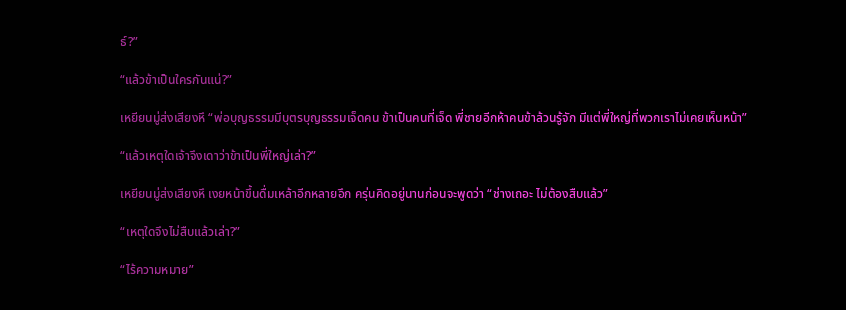ธ์?”

“แล้วข้าเป็นใครกันแน่?”

เหยียนมู่ส่งเสียงหึ “พ่อบุญธรรมมีบุตรบุญธรรมเจ็ดคน ข้าเป็นคนที่เจ็ด พี่ชายอีกห้าคนข้าล้วนรู้จัก มีแต่พี่ใหญ่ที่พวกเราไม่เคยเห็นหน้า”

“แล้วเหตุใดเจ้าจึงเดาว่าข้าเป็นพี่ใหญ่เล่า?”

เหยียนมู่ส่งเสียงหึ เงยหน้าขึ้นดื่มเหล้าอีกหลายอึก ครุ่นคิดอยู่นานก่อนจะพูดว่า “ช่างเถอะ ไม่ต้องสืบแล้ว”

“เหตุใดจึงไม่สืบแล้วเล่า?”

“ไร้ความหมาย”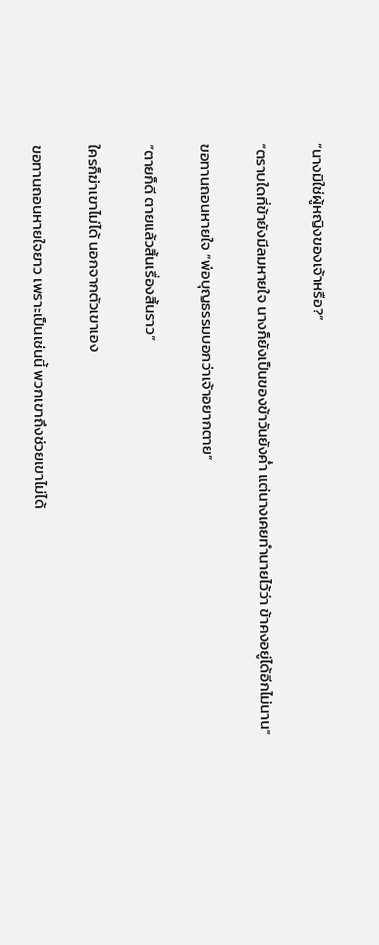“นางมิใช่ผู้หญิงของเจ้าหรือ?”

“ตราบใดที่ข้ายังมีลมหายใจ นางก็ยังเป็นของข้าวันยังค่ำ แต่นางเคยทำนายไว้ว่า ข้าคงอยู่ได้อีกไม่นาน”

ขอทานถอนหายใจ “พ่อบุญธรรมบอกว่าเจ้าอยากตาย”

“ตายก็ดี ตายแล้วสิ้นเรื่องสิ้นราว”

ใครก็ฆ่าเขาไม่ได้ นอกจากตัวเขาเอง

ขอทานถอนหายใจยาว เพราะเป็นเช่นนี้ พวกเขาถึงช่วยเขาไม่ได้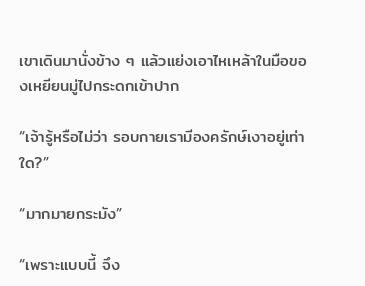เขาเดินมานั่งข้าง ๆ แล้วแย่งเอาไหเหล้าในมือของเหยียนมู่ไปกระดกเข้าปาก

“เจ้ารู้หรือไม่ว่า รอบกายเรามีองครักษ์เงาอยู่เท่าใด?”

“มากมายกระมัง”

“เพราะแบบนี้ จึง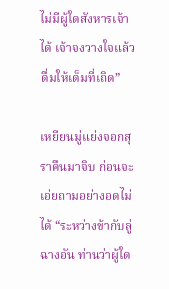ไม่มีผู้ใดสังหารเจ้าได้ เจ้าจงวางใจแล้วดื่มให้เต็มที่เถิด”

เหยียนมู่แย่งจอกสุราคืนมาจิบ ก่อนจะเอ่ยถามอย่างอดไม่ได้ “ระหว่างข้ากับลู่ฉางอัน ท่านว่าผู้ใด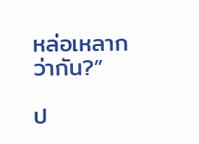หล่อเหลากว่ากัน?”

ป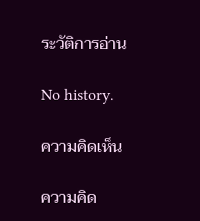ระวัติการอ่าน

No history.

ความคิดเห็น

ความคิด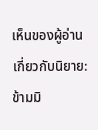เห็นของผู้อ่านเกี่ยวกับนิยาย: ข้ามมิ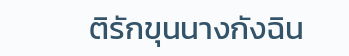ติรักขุนนางกังฉิน